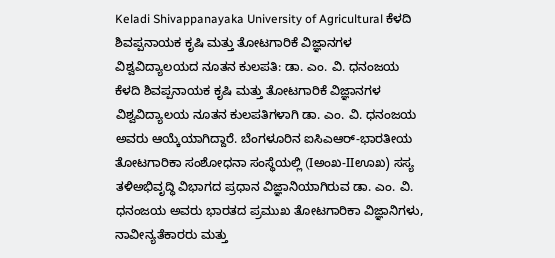Keladi Shivappanayaka University of Agricultural ಕೆಳದಿ ಶಿವಪ್ಪನಾಯಕ ಕೃಷಿ ಮತ್ತು ತೋಟಗಾರಿಕೆ ವಿಜ್ಞಾನಗಳ ವಿಶ್ವವಿದ್ಯಾಲಯದ ನೂತನ ಕುಲಪತಿ: ಡಾ. ಎಂ. ವಿ. ಧನಂಜಯ
ಕೆಳದಿ ಶಿವಪ್ಪನಾಯಕ ಕೃಷಿ ಮತ್ತು ತೋಟಗಾರಿಕೆ ವಿಜ್ಞಾನಗಳ ವಿಶ್ವವಿದ್ಯಾಲಯ ನೂತನ ಕುಲಪತಿಗಳಾಗಿ ಡಾ. ಎಂ. ವಿ. ಧನಂಜಯ ಅವರು ಆಯ್ಕೆಯಾಗಿದ್ದಾರೆ. ಬೆಂಗಳೂರಿನ ಐಸಿಎಆರ್-ಭಾರತೀಯ ತೋಟಗಾರಿಕಾ ಸಂಶೋಧನಾ ಸಂಸ್ಥೆಯಲ್ಲಿ (Iಅಂಖ-IIಊಖ) ಸಸ್ಯ ತಳಿಅಭಿವೃದ್ಧಿ ವಿಭಾಗದ ಪ್ರಧಾನ ವಿಜ್ಞಾನಿಯಾಗಿರುವ ಡಾ. ಎಂ. ವಿ. ಧನಂಜಯ ಅವರು ಭಾರತದ ಪ್ರಮುಖ ತೋಟಗಾರಿಕಾ ವಿಜ್ಞಾನಿಗಳು, ನಾವೀನ್ಯತೆಕಾರರು ಮತ್ತು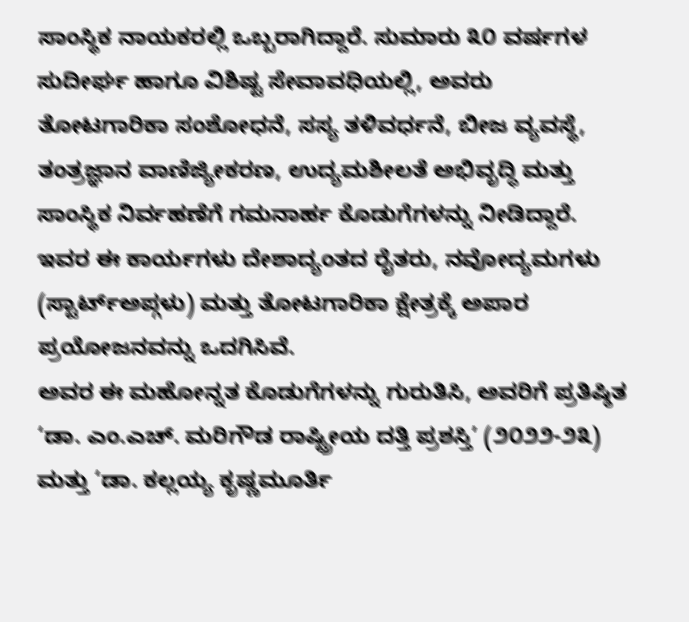ಸಾಂಸ್ಥಿಕ ನಾಯಕರಲ್ಲಿ ಒಬ್ಬರಾಗಿದ್ದಾರೆ. ಸುಮಾರು ೩೦ ವರ್ಷಗಳ ಸುದೀರ್ಘ ಹಾಗೂ ವಿಶಿಷ್ಟ ಸೇವಾವಧಿಯಲ್ಲಿ, ಅವರು ತೋಟಗಾರಿಕಾ ಸಂಶೋಧನೆ, ಸಸ್ಯ ತಳಿವರ್ಧನೆ, ಬೀಜ ವ್ಯವಸ್ಥೆ, ತಂತ್ರಜ್ಞಾನ ವಾಣಿಜ್ಯೀಕರಣ, ಉದ್ಯಮಶೀಲತೆ ಅಭಿವೃದ್ಧಿ ಮತ್ತು ಸಾಂಸ್ಥಿಕ ನಿರ್ವಹಣೆಗೆ ಗಮನಾರ್ಹ ಕೊಡುಗೆಗಳನ್ನು ನೀಡಿದ್ದಾರೆ. ಇವರ ಈ ಕಾರ್ಯಗಳು ದೇಶಾದ್ಯಂತದ ರೈತರು, ನವೋದ್ಯಮಗಳು (ಸ್ಟಾರ್ಟ್ಅಪ್ಗಳು) ಮತ್ತು ತೋಟಗಾರಿಕಾ ಕ್ಷೇತ್ರಕ್ಕೆ ಅಪಾರ ಪ್ರಯೋಜನವನ್ನು ಒದಗಿಸಿವೆ.
ಅವರ ಈ ಮಹೋನ್ನತ ಕೊಡುಗೆಗಳನ್ನು ಗುರುತಿಸಿ, ಅವರಿಗೆ ಪ್ರತಿಷ್ಠಿತ ‘ಡಾ. ಎಂ.ಎಚ್. ಮರಿಗೌಡ ರಾಷ್ಟ್ರೀಯ ದತ್ತಿ ಪ್ರಶಸ್ತಿ’ (೨೦೨೨-೨೩) ಮತ್ತು ‘ಡಾ. ಕಲ್ಲಯ್ಯ ಕೃಷ್ಣಮೂರ್ತಿ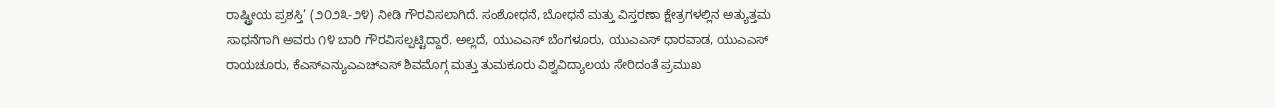ರಾಷ್ಟ್ರೀಯ ಪ್ರಶಸ್ತಿ’ (೨೦೨೩-೨೪) ನೀಡಿ ಗೌರವಿಸಲಾಗಿದೆ. ಸಂಶೋಧನೆ, ಬೋಧನೆ ಮತ್ತು ವಿಸ್ತರಣಾ ಕ್ಷೇತ್ರಗಳಲ್ಲಿನ ಅತ್ಯುತ್ತಮ ಸಾಧನೆಗಾಗಿ ಅವರು ೧೪ ಬಾರಿ ಗೌರವಿಸಲ್ಪಟ್ಟಿದ್ದಾರೆ. ಅಲ್ಲದೆ, ಯುಎಎಸ್ ಬೆಂಗಳೂರು, ಯುಎಎಸ್ ಧಾರವಾಡ, ಯುಎಎಸ್ ರಾಯಚೂರು, ಕೆಎಸ್ಎನ್ಯುಎಎಚ್ಎಸ್ ಶಿವಮೊಗ್ಗ ಮತ್ತು ತುಮಕೂರು ವಿಶ್ವವಿದ್ಯಾಲಯ ಸೇರಿದಂತೆ ಪ್ರಮುಖ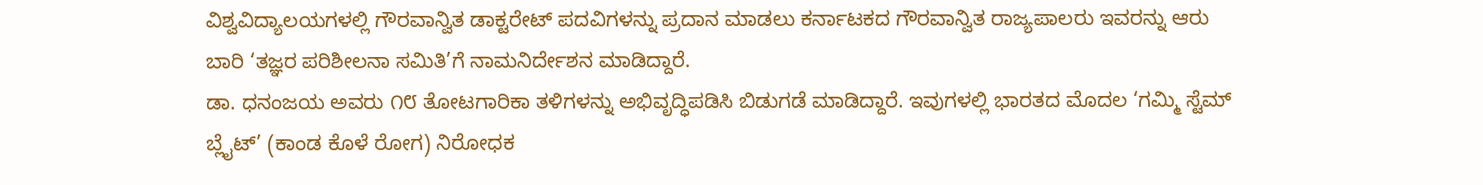ವಿಶ್ವವಿದ್ಯಾಲಯಗಳಲ್ಲಿ ಗೌರವಾನ್ವಿತ ಡಾಕ್ಟರೇಟ್ ಪದವಿಗಳನ್ನು ಪ್ರದಾನ ಮಾಡಲು ಕರ್ನಾಟಕದ ಗೌರವಾನ್ವಿತ ರಾಜ್ಯಪಾಲರು ಇವರನ್ನು ಆರು ಬಾರಿ ‘ತಜ್ಞರ ಪರಿಶೀಲನಾ ಸಮಿತಿ’ಗೆ ನಾಮನಿರ್ದೇಶನ ಮಾಡಿದ್ದಾರೆ.
ಡಾ. ಧನಂಜಯ ಅವರು ೧೮ ತೋಟಗಾರಿಕಾ ತಳಿಗಳನ್ನು ಅಭಿವೃದ್ಧಿಪಡಿಸಿ ಬಿಡುಗಡೆ ಮಾಡಿದ್ದಾರೆ. ಇವುಗಳಲ್ಲಿ ಭಾರತದ ಮೊದಲ ‘ಗಮ್ಮಿ ಸ್ಟೆಮ್ ಬ್ಲೈಟ್’ (ಕಾಂಡ ಕೊಳೆ ರೋಗ) ನಿರೋಧಕ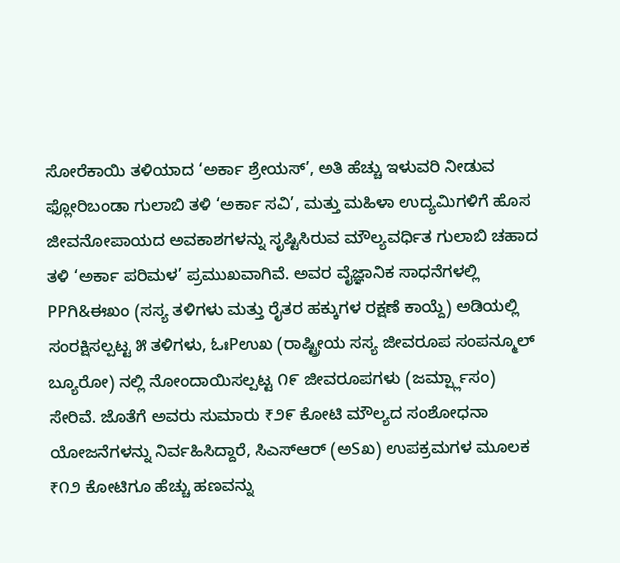ಸೋರೆಕಾಯಿ ತಳಿಯಾದ ‘ಅರ್ಕಾ ಶ್ರೇಯಸ್’, ಅತಿ ಹೆಚ್ಚು ಇಳುವರಿ ನೀಡುವ ಫ್ಲೋರಿಬಂಡಾ ಗುಲಾಬಿ ತಳಿ ‘ಅರ್ಕಾ ಸವಿ’, ಮತ್ತು ಮಹಿಳಾ ಉದ್ಯಮಿಗಳಿಗೆ ಹೊಸ ಜೀವನೋಪಾಯದ ಅವಕಾಶಗಳನ್ನು ಸೃಷ್ಟಿಸಿರುವ ಮೌಲ್ಯವರ್ಧಿತ ಗುಲಾಬಿ ಚಹಾದ ತಳಿ ‘ಅರ್ಕಾ ಪರಿಮಳ’ ಪ್ರಮುಖವಾಗಿವೆ. ಅವರ ವೈಜ್ಞಾನಿಕ ಸಾಧನೆಗಳಲ್ಲಿ PPಗಿ&ಈಖಂ (ಸಸ್ಯ ತಳಿಗಳು ಮತ್ತು ರೈತರ ಹಕ್ಕುಗಳ ರಕ್ಷಣೆ ಕಾಯ್ದೆ) ಅಡಿಯಲ್ಲಿ ಸಂರಕ್ಷಿಸಲ್ಪಟ್ಟ ೫ ತಳಿಗಳು, ಓಃPಉಖ (ರಾಷ್ಟ್ರೀಯ ಸಸ್ಯ ಜೀವರೂಪ ಸಂಪನ್ಮೂಲ್ ಬ್ಯೂರೋ) ನಲ್ಲಿ ನೋಂದಾಯಿಸಲ್ಪಟ್ಟ ೧೯ ಜೀವರೂಪಗಳು (ಜರ್ಮ್ಪ್ಲಾಸಂ) ಸೇರಿವೆ. ಜೊತೆಗೆ ಅವರು ಸುಮಾರು ₹೨೯ ಕೋಟಿ ಮೌಲ್ಯದ ಸಂಶೋಧನಾ ಯೋಜನೆಗಳನ್ನು ನಿರ್ವಹಿಸಿದ್ದಾರೆ, ಸಿಎಸ್ಆರ್ (ಅSಖ) ಉಪಕ್ರಮಗಳ ಮೂಲಕ ₹೧೨ ಕೋಟಿಗೂ ಹೆಚ್ಚು ಹಣವನ್ನು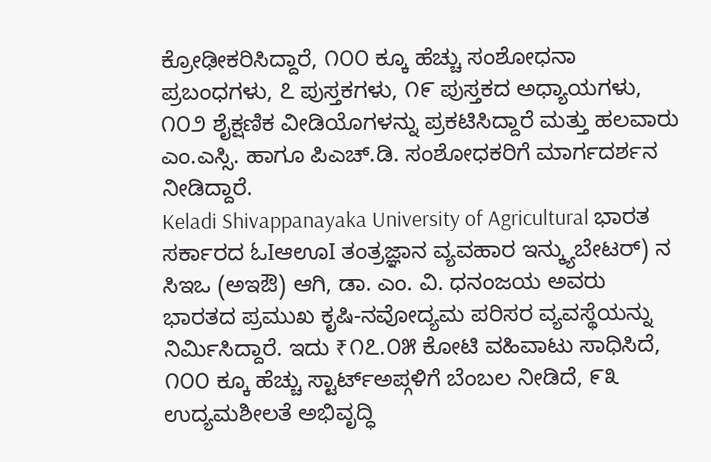ಕ್ರೋಢೀಕರಿಸಿದ್ದಾರೆ, ೧೦೦ ಕ್ಕೂ ಹೆಚ್ಚು ಸಂಶೋಧನಾ ಪ್ರಬಂಧಗಳು, ೭ ಪುಸ್ತಕಗಳು, ೧೯ ಪುಸ್ತಕದ ಅಧ್ಯಾಯಗಳು, ೧೦೨ ಶೈಕ್ಷಣಿಕ ವೀಡಿಯೊಗಳನ್ನು ಪ್ರಕಟಿಸಿದ್ದಾರೆ ಮತ್ತು ಹಲವಾರು ಎಂ.ಎಸ್ಸಿ. ಹಾಗೂ ಪಿಎಚ್.ಡಿ. ಸಂಶೋಧಕರಿಗೆ ಮಾರ್ಗದರ್ಶನ ನೀಡಿದ್ದಾರೆ.
Keladi Shivappanayaka University of Agricultural ಭಾರತ ಸರ್ಕಾರದ ಓIಆಊI ತಂತ್ರಜ್ಞಾನ ವ್ಯವಹಾರ ಇನ್ಕ್ಯುಬೇಟರ್) ನ ಸಿಇಒ (ಅಇಔ) ಆಗಿ, ಡಾ. ಎಂ. ವಿ. ಧನಂಜಯ ಅವರು ಭಾರತದ ಪ್ರಮುಖ ಕೃಷಿ-ನವೋದ್ಯಮ ಪರಿಸರ ವ್ಯವಸ್ಥೆಯನ್ನು ನಿರ್ಮಿಸಿದ್ದಾರೆ. ಇದು ₹೧೭.೦೫ ಕೋಟಿ ವಹಿವಾಟು ಸಾಧಿಸಿದೆ, ೧೦೦ ಕ್ಕೂ ಹೆಚ್ಚು ಸ್ಟಾರ್ಟ್ಅಪ್ಗಳಿಗೆ ಬೆಂಬಲ ನೀಡಿದೆ, ೯೩ ಉದ್ಯಮಶೀಲತೆ ಅಭಿವೃದ್ಧಿ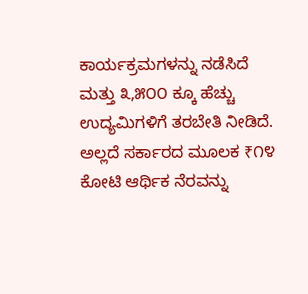ಕಾರ್ಯಕ್ರಮಗಳನ್ನು ನಡೆಸಿದೆ ಮತ್ತು ೩,೫೦೦ ಕ್ಕೂ ಹೆಚ್ಚು ಉದ್ಯಮಿಗಳಿಗೆ ತರಬೇತಿ ನೀಡಿದೆ. ಅಲ್ಲದೆ ಸರ್ಕಾರದ ಮೂಲಕ ₹೧೪ ಕೋಟಿ ಆರ್ಥಿಕ ನೆರವನ್ನು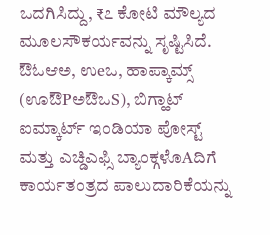ಒದಗಿಸಿದ್ದು, ₹೭ ಕೋಟಿ ಮೌಲ್ಯದ ಮೂಲಸೌಕರ್ಯವನ್ನು ಸೃಷ್ಟಿಸಿದೆ. ಔಓಆಅ, ಉeಒ, ಹಾಪ್ಕಾಮ್ಸ್ (ಊಔPಅಔಒS), ಬಿಗ್ಹಾಟ್ ಐಮ್ಕಾರ್ಟ್ ಇಂಡಿಯಾ ಪೋಸ್ಟ್ ಮತ್ತು ಎಚ್ಡಿಎಫ್ಸಿ ಬ್ಯಾಂಕ್ಗಳೊAದಿಗೆ ಕಾರ್ಯತಂತ್ರದ ಪಾಲುದಾರಿಕೆಯನ್ನು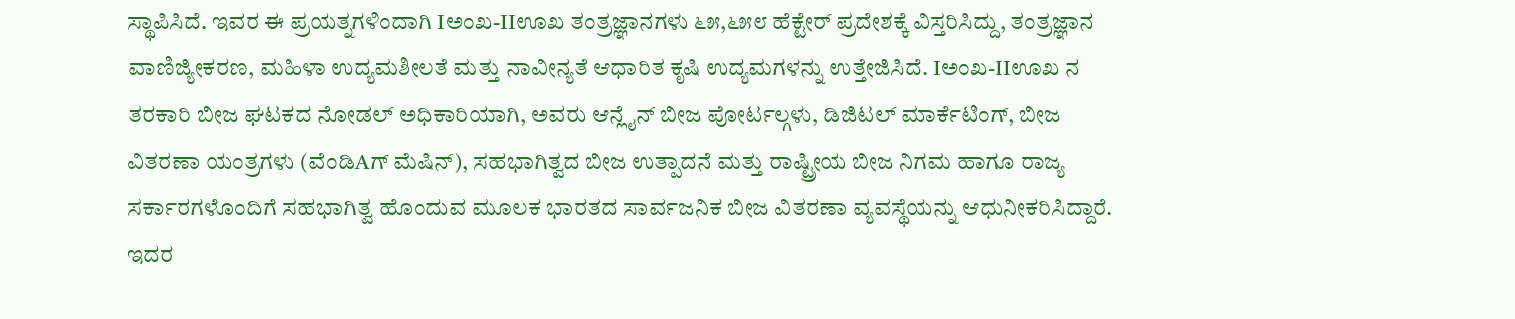ಸ್ಥಾಪಿಸಿದೆ. ಇವರ ಈ ಪ್ರಯತ್ನಗಳಿಂದಾಗಿ Iಅಂಖ-IIಊಖ ತಂತ್ರಜ್ಞಾನಗಳು ೬೫,೬೫೮ ಹೆಕ್ಟೇರ್ ಪ್ರದೇಶಕ್ಕೆ ವಿಸ್ತರಿಸಿದ್ದು, ತಂತ್ರಜ್ಞಾನ ವಾಣಿಜ್ಯೀಕರಣ, ಮಹಿಳಾ ಉದ್ಯಮಶೀಲತೆ ಮತ್ತು ನಾವೀನ್ಯತೆ ಆಧಾರಿತ ಕೃಷಿ ಉದ್ಯಮಗಳನ್ನು ಉತ್ತೇಜಿಸಿದೆ. Iಅಂಖ-IIಊಖ ನ ತರಕಾರಿ ಬೀಜ ಘಟಕದ ನೋಡಲ್ ಅಧಿಕಾರಿಯಾಗಿ, ಅವರು ಆನ್ಲೈನ್ ಬೀಜ ಪೋರ್ಟಲ್ಗಳು, ಡಿಜಿಟಲ್ ಮಾರ್ಕೆಟಿಂಗ್, ಬೀಜ ವಿತರಣಾ ಯಂತ್ರಗಳು (ವೆಂಡಿAಗ್ ಮೆಷಿನ್), ಸಹಭಾಗಿತ್ವದ ಬೀಜ ಉತ್ಪಾದನೆ ಮತ್ತು ರಾಷ್ಟ್ರೀಯ ಬೀಜ ನಿಗಮ ಹಾಗೂ ರಾಜ್ಯ ಸರ್ಕಾರಗಳೊಂದಿಗೆ ಸಹಭಾಗಿತ್ವ ಹೊಂದುವ ಮೂಲಕ ಭಾರತದ ಸಾರ್ವಜನಿಕ ಬೀಜ ವಿತರಣಾ ವ್ಯವಸ್ಥೆಯನ್ನು ಆಧುನೀಕರಿಸಿದ್ದಾರೆ. ಇದರ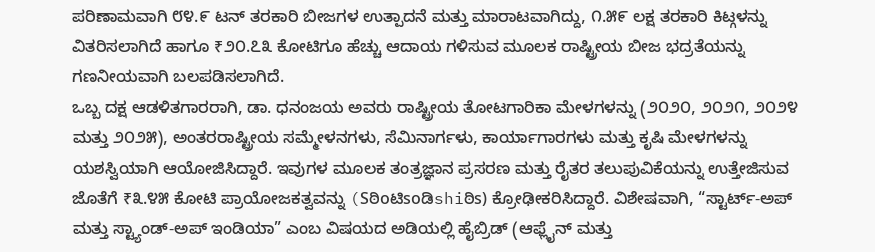ಪರಿಣಾಮವಾಗಿ ೮೪.೯ ಟನ್ ತರಕಾರಿ ಬೀಜಗಳ ಉತ್ಪಾದನೆ ಮತ್ತು ಮಾರಾಟವಾಗಿದ್ದು, ೧.೫೯ ಲಕ್ಷ ತರಕಾರಿ ಕಿಟ್ಗಳನ್ನು ವಿತರಿಸಲಾಗಿದೆ ಹಾಗೂ ₹೨೦.೭೩ ಕೋಟಿಗೂ ಹೆಚ್ಚು ಆದಾಯ ಗಳಿಸುವ ಮೂಲಕ ರಾಷ್ಟ್ರೀಯ ಬೀಜ ಭದ್ರತೆಯನ್ನು ಗಣನೀಯವಾಗಿ ಬಲಪಡಿಸಲಾಗಿದೆ.
ಒಬ್ಬ ದಕ್ಷ ಆಡಳಿತಗಾರರಾಗಿ, ಡಾ. ಧನಂಜಯ ಅವರು ರಾಷ್ಟ್ರೀಯ ತೋಟಗಾರಿಕಾ ಮೇಳಗಳನ್ನು (೨೦೨೦, ೨೦೨೧, ೨೦೨೪ ಮತ್ತು ೨೦೨೫), ಅಂತರರಾಷ್ಟ್ರೀಯ ಸಮ್ಮೇಳನಗಳು, ಸೆಮಿನಾರ್ಗಳು, ಕಾರ್ಯಾಗಾರಗಳು ಮತ್ತು ಕೃಷಿ ಮೇಳಗಳನ್ನು ಯಶಸ್ವಿಯಾಗಿ ಆಯೋಜಿಸಿದ್ದಾರೆ. ಇವುಗಳ ಮೂಲಕ ತಂತ್ರಜ್ಞಾನ ಪ್ರಸರಣ ಮತ್ತು ರೈತರ ತಲುಪುವಿಕೆಯನ್ನು ಉತ್ತೇಜಿಸುವ ಜೊತೆಗೆ ₹೩.೪೫ ಕೋಟಿ ಪ್ರಾಯೋಜಕತ್ವವನ್ನು (Sಠಿoಟಿsoಡಿshiಠಿs) ಕ್ರೋಢೀಕರಿಸಿದ್ದಾರೆ. ವಿಶೇಷವಾಗಿ, “ಸ್ಟಾರ್ಟ್-ಅಪ್ ಮತ್ತು ಸ್ಟ್ಯಾಂಡ್-ಅಪ್ ಇಂಡಿಯಾ” ಎಂಬ ವಿಷಯದ ಅಡಿಯಲ್ಲಿ ಹೈಬ್ರಿಡ್ (ಆಫ್ಲೈನ್ ಮತ್ತು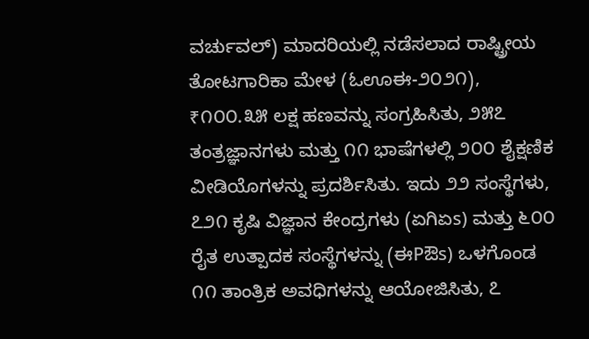ವರ್ಚುವಲ್) ಮಾದರಿಯಲ್ಲಿ ನಡೆಸಲಾದ ರಾಷ್ಟ್ರೀಯ ತೋಟಗಾರಿಕಾ ಮೇಳ (ಓಊಈ-೨೦೨೧), ₹೧೦೦.೩೫ ಲಕ್ಷ ಹಣವನ್ನು ಸಂಗ್ರಹಿಸಿತು, ೨೫೭ ತಂತ್ರಜ್ಞಾನಗಳು ಮತ್ತು ೧೧ ಭಾಷೆಗಳಲ್ಲಿ ೨೦೦ ಶೈಕ್ಷಣಿಕ ವೀಡಿಯೊಗಳನ್ನು ಪ್ರದರ್ಶಿಸಿತು. ಇದು ೨೨ ಸಂಸ್ಥೆಗಳು, ೭೨೧ ಕೃಷಿ ವಿಜ್ಞಾನ ಕೇಂದ್ರಗಳು (ಏಗಿಏs) ಮತ್ತು ೬೦೦ ರೈತ ಉತ್ಪಾದಕ ಸಂಸ್ಥೆಗಳನ್ನು (ಈPಔs) ಒಳಗೊಂಡ ೧೧ ತಾಂತ್ರಿಕ ಅವಧಿಗಳನ್ನು ಆಯೋಜಿಸಿತು, ೭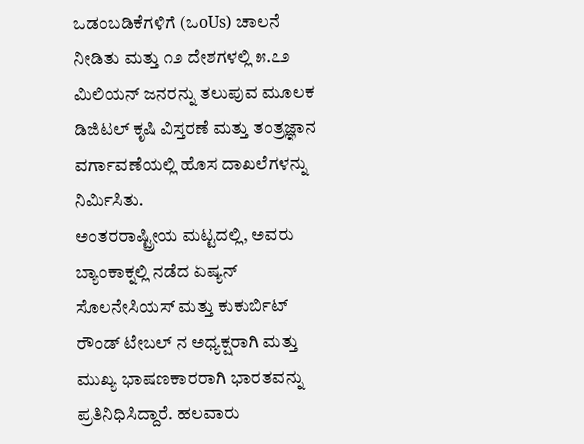ಒಡಂಬಡಿಕೆಗಳಿಗೆ (ಒoUs) ಚಾಲನೆ ನೀಡಿತು ಮತ್ತು ೧೨ ದೇಶಗಳಲ್ಲಿ ೫.೭೨ ಮಿಲಿಯನ್ ಜನರನ್ನು ತಲುಪುವ ಮೂಲಕ ಡಿಜಿಟಲ್ ಕೃಷಿ ವಿಸ್ತರಣೆ ಮತ್ತು ತಂತ್ರಜ್ಞಾನ ವರ್ಗಾವಣೆಯಲ್ಲಿ ಹೊಸ ದಾಖಲೆಗಳನ್ನು ನಿರ್ಮಿಸಿತು.
ಅಂತರರಾಷ್ಟ್ರೀಯ ಮಟ್ಟದಲ್ಲಿ, ಅವರು ಬ್ಯಾಂಕಾಕ್ನಲ್ಲಿ ನಡೆದ ಏಷ್ಯನ್ ಸೊಲನೇಸಿಯಸ್ ಮತ್ತು ಕುಕುರ್ಬಿಟ್ ರೌಂಡ್ ಟೇಬಲ್ ನ ಅಧ್ಯಕ್ಷರಾಗಿ ಮತ್ತು ಮುಖ್ಯ ಭಾಷಣಕಾರರಾಗಿ ಭಾರತವನ್ನು ಪ್ರತಿನಿಧಿಸಿದ್ದಾರೆ. ಹಲವಾರು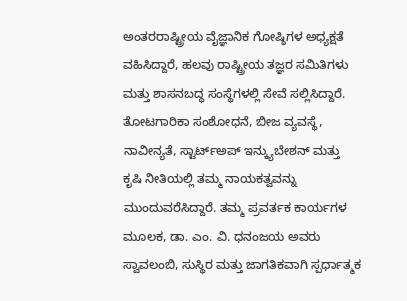ಅಂತರರಾಷ್ಟ್ರೀಯ ವೈಜ್ಞಾನಿಕ ಗೋಷ್ಠಿಗಳ ಅಧ್ಯಕ್ಷತೆ ವಹಿಸಿದ್ದಾರೆ, ಹಲವು ರಾಷ್ಟ್ರೀಯ ತಜ್ಞರ ಸಮಿತಿಗಳು ಮತ್ತು ಶಾಸನಬದ್ಧ ಸಂಸ್ಥೆಗಳಲ್ಲಿ ಸೇವೆ ಸಲ್ಲಿಸಿದ್ದಾರೆ. ತೋಟಗಾರಿಕಾ ಸಂಶೋಧನೆ, ಬೀಜ ವ್ಯವಸ್ಥೆ, ನಾವೀನ್ಯತೆ, ಸ್ಟಾರ್ಟ್ಅಪ್ ಇನ್ಕ್ಯುಬೇಶನ್ ಮತ್ತು ಕೃಷಿ ನೀತಿಯಲ್ಲಿ ತಮ್ಮ ನಾಯಕತ್ವವನ್ನು ಮುಂದುವರೆಸಿದ್ದಾರೆ. ತಮ್ಮ ಪ್ರವರ್ತಕ ಕಾರ್ಯಗಳ ಮೂಲಕ, ಡಾ. ಎಂ. ವಿ. ಧನಂಜಯ ಅವರು ಸ್ವಾವಲಂಬಿ, ಸುಸ್ಥಿರ ಮತ್ತು ಜಾಗತಿಕವಾಗಿ ಸ್ಪರ್ಧಾತ್ಮಕ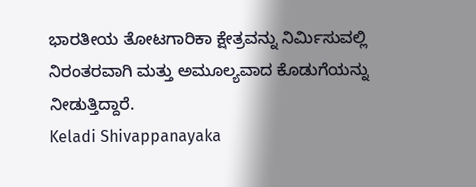ಭಾರತೀಯ ತೋಟಗಾರಿಕಾ ಕ್ಷೇತ್ರವನ್ನು ನಿರ್ಮಿಸುವಲ್ಲಿ ನಿರಂತರವಾಗಿ ಮತ್ತು ಅಮೂಲ್ಯವಾದ ಕೊಡುಗೆಯನ್ನು ನೀಡುತ್ತಿದ್ದಾರೆ.
Keladi Shivappanayaka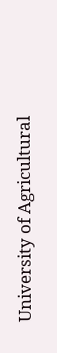University of Agricultural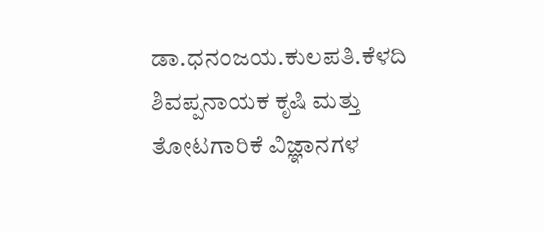ಡಾ.ಧನಂಜಯ.ಕುಲಪತಿ.ಕೆಳದಿ ಶಿವಪ್ಪನಾಯಕ ಕೃಷಿ ಮತ್ತು ತೋಟಗಾರಿಕೆ ವಿಜ್ಞಾನಗಳ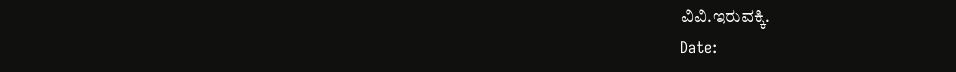ವಿವಿ.ಇರುವಕ್ಕಿ.
Date: